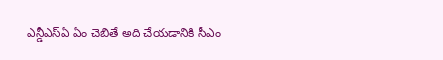ఎన్డీఎస్ఏ ఏం చెబితే అది చేయడానికి సీఎం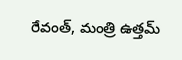రేవంత్, మంత్రి ఉత్తమ్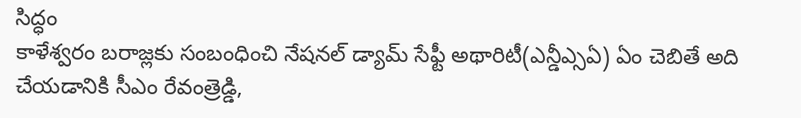సిద్ధం
కాళేశ్వరం బరాజ్లకు సంబంధించి నేషనల్ డ్యామ్ సేఫ్టీ అథారిటీ(ఎన్డీఎ్సఏ) ఏం చెబితే అది చేయడానికి సీఎం రేవంత్రెడ్డి,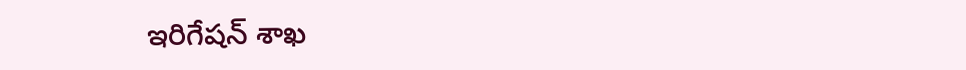ఇరిగేషన్ శాఖ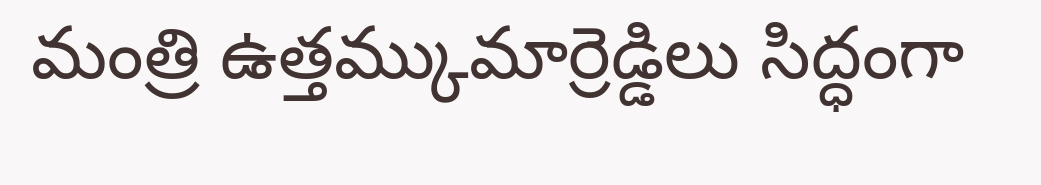మంత్రి ఉత్తమ్కుమార్రెడ్డిలు సిద్ధంగా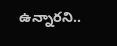ఉన్నారని..